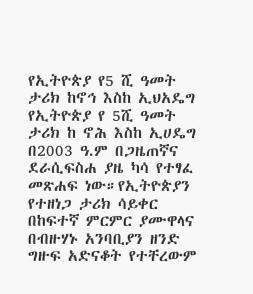የኢትዮጵያ የ5 ሺ ዓመት ታሪክ ከኖኅ እስከ ኢህአዴግ
የኢትዮጵያ የ 5ሺ ዓመት ታሪክ ከ ኖሕ እስከ ኢሀዴግ በ2003 ዓ.ም በጋዜጠኛና ደራሲፍስሐ ያዜ ካሳ የተፃፈ መጽሐፍ ነው።የኢትዮጵያን የተዘነጋ ታሪክ ሳይቀር በከፍተኛ ምርምር ያሙዋላና በብዙሃኑ አንባቢያን ዘንድ ግዙፍ አድናቆት የተቸረውም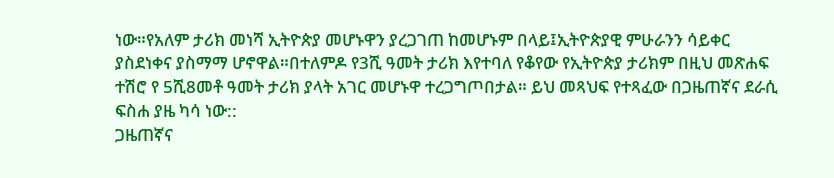ነው።የአለም ታሪክ መነሻ ኢትዮጵያ መሆኑዋን ያረጋገጠ ከመሆኑም በላይ፤ኢትዮጵያዊ ምሁራንን ሳይቀር ያስደነቀና ያስማማ ሆኖዋል።በተለምዶ የ3ሺ ዓመት ታሪክ እየተባለ የቆየው የኢትዮጵያ ታሪክም በዚህ መጽሐፍ ተሽሮ የ 5ሺ8መቶ ዓመት ታሪክ ያላት አገር መሆኑዋ ተረጋግጦበታል። ይህ መጻህፍ የተጻፈው በጋዜጠኛና ደራሲ ፍስሐ ያዜ ካሳ ነው::
ጋዜጠኛና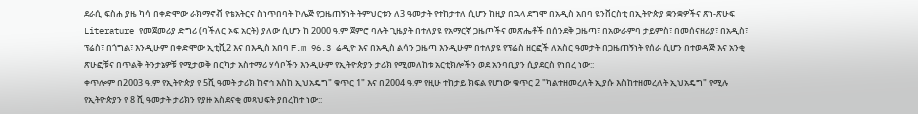ደራሲ ፍስሐ ያዜ ካሳ በቀድሞው ራክማኖቭ የቴአትርና ስነጥበባት ኮሌጅ የጋዜጠኝነት ትምህርቱን ለ3 ዓመታት የተከታተለ ሲሆን ከዚያ በኋላ ደግሞ በአዲስ አበባ ዩንቨርስቲ በኢትዮጵያ ቋንቋዎችና ጽነ-ጽሁፍ Literature የመጀመሪያ ድግሪ (ባችለር ኦፍ አርት) ያለው ሲሆን ከ 2000 ዓ.ም ጀምሮ ባሉት ጊዜያት በተለያዩ የአማርኛ ጋዜጦችና መጽሔቶች በሰንደቅ ጋዜጣ፣ በአውራምባ ታይምስ፣ በመሰናዘሪያ፣ በአዲስ፣ ፕሬስ፣ በጎግል፣ እንዲሁም በቀድሞው ኢቲቪ2 እና በእዲስ አበባ F.m 96.3 ሬዲዮ እና በአዲስ ልሳን ጋዜጣ እንዲሁም በተለያዩ የፕሬስ ዘርፎች ለአስር ዓመታት በጋዜጠኝነት የሰራ ሲሆን በተወዳጅ እና አንቂ ጽሁፎቹና በጥልቅ ትንታኔዎቹ የሚታወቅ በርካታ አስተማሪ ሃሳቦችን እንዲሁም የኢትዮጵያን ታሪክ የሚመለከቱ አርቲክሎችን ወደ አንባቢያን ሲያደርስ የነበረ ነው::
ቀጥሎም በ2003 ዓ.ም የኢትዮጵያ የ 5ሺ ዓመት ታሪክ ከኖኅ እስከ ኢህአዴግ" ቁጥር 1" እና በ2004 ዓ.ም የዚሁ ተከታይ ክፍል የሆነው ቁጥር 2 "ካልተዘመረለት ኢያሱ እስከተዘመረለት ኢህአዴግ" የሚሉ የኢትዮጵያን የ 8 ሺ ዓመታት ታሪክን የያዙ አስደናቂ መጻህፍት ያበረከተ ነው::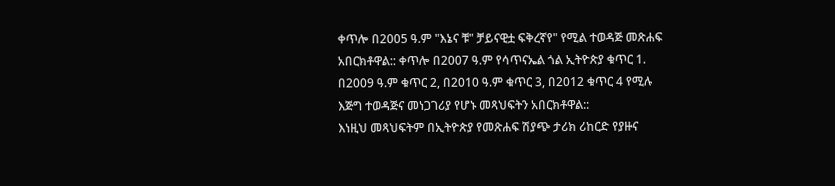ቀጥሎ በ2005 ዓ.ም "እኔና ቹ" ቻይናዊቷ ፍቅረኛየ" የሚል ተወዳጅ መጽሐፍ አበርክቶዋል:: ቀጥሎ በ2007 ዓ.ም የሳጥናኤል ጎል ኢትዮጵያ ቁጥር 1. በ2009 ዓ.ም ቁጥር 2, በ2010 ዓ.ም ቁጥር 3, በ2012 ቁጥር 4 የሚሉ እጅግ ተወዳጅና መነጋገሪያ የሆኑ መጻህፍትን አበርክቶዋል::
እነዚህ መጻህፍትም በኢትዮጵያ የመጽሐፍ ሽያጭ ታሪክ ሪከርድ የያዙና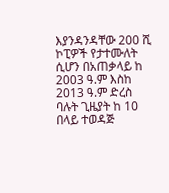እያንዳንዳቸው 200 ሺ ኮፒዎች የታተሙለት ሲሆን በአጠቃላይ ከ 2003 ዓ.ም እስከ 2013 ዓ.ም ድረስ ባሉት ጊዜያት ከ 10 በላይ ተወዳጅ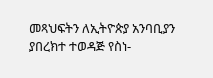መጻህፍትን ለኢትዮጵያ አንባቢያን ያበረክተ ተወዳጅ የስነ-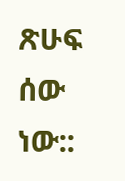ጽሁፍ ሰው ነው::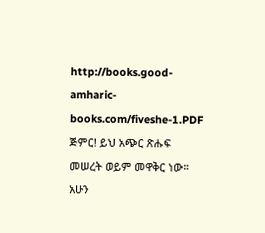http://books.good-amharic-books.com/fiveshe-1.PDF
ጅምር! ይህ አጭር ጽሑፍ መሠረት ወይም መዋቅር ነው። አሁን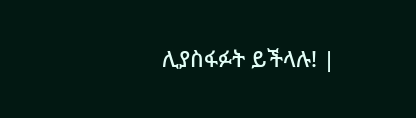ሊያስፋፉት ይችላሉ! |